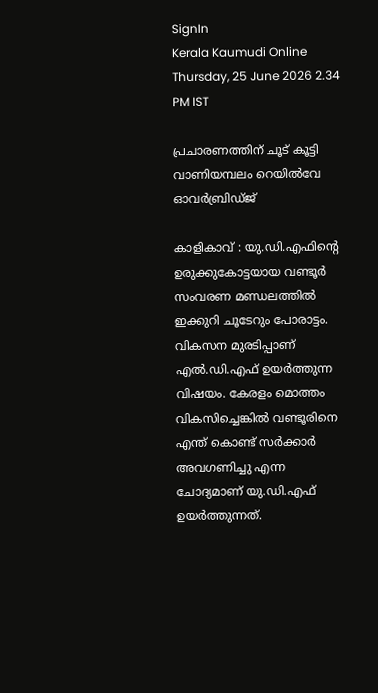SignIn
Kerala Kaumudi Online
Thursday, 25 June 2026 2.34 PM IST

പ്രചാരണത്തിന് ചൂട് കൂട്ടി വാണിയമ്പലം റെയിൽവേ ഓവർബ്രിഡ്ജ്

കാളികാവ് : യു.ഡി.എഫിന്റെ ഉരുക്കുകോട്ടയായ വണ്ടൂർ സംവരണ മണ്ഡലത്തിൽ ഇക്കുറി ചൂടേറും പോരാട്ടം. വികസന മുരടിപ്പാണ് എൽ.ഡി.എഫ് ഉയർത്തുന്ന വിഷയം. കേരളം മൊത്തം വികസിച്ചെങ്കിൽ വണ്ടൂരിനെ എന്ത് കൊണ്ട് സർക്കാർ അവഗണിച്ചു എന്ന ചോദ്യമാണ് യു.ഡി.എഫ് ഉയർത്തുന്നത്.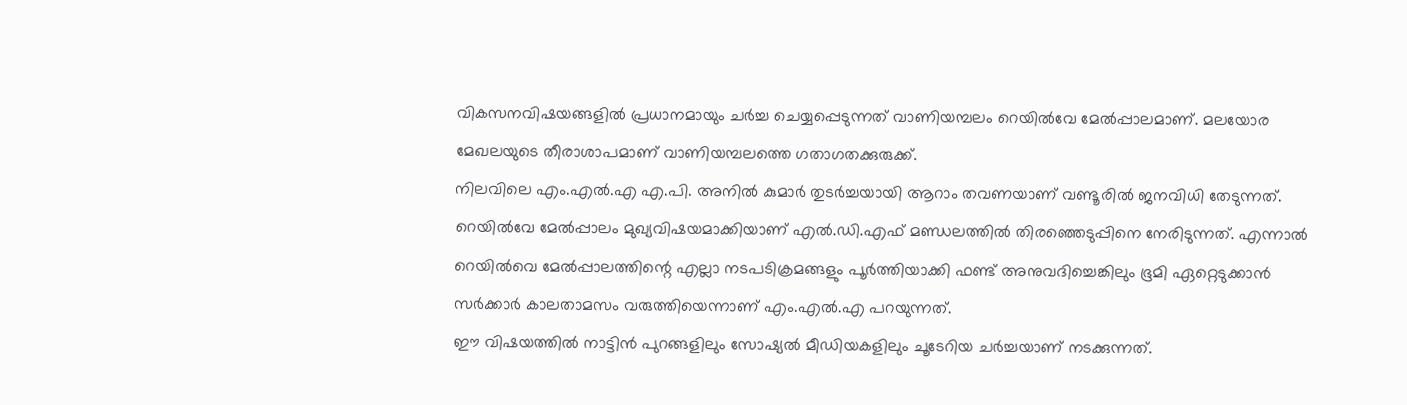വികസനവിഷയങ്ങളിൽ പ്രധാനമായും ചർച്ച ചെയ്യപ്പെടുന്നത് വാണിയമ്പലം റെയിൽവേ മേൽപ്പാലമാണ്. മലയോര മേഖലയുടെ തീരാശാപമാണ് വാണിയമ്പലത്തെ ഗതാഗതക്കുരുക്ക്.
നിലവിലെ എം.എൽ.എ എ.പി. അനിൽ കുമാർ തുടർച്ചയായി ആറാം തവണയാണ് വണ്ടൂരിൽ ജനവിധി തേടുന്നത്.
റെയിൽവേ മേൽപ്പാലം മുഖ്യവിഷയമാക്കിയാണ് എൽ.ഡി.എഫ് മണ്ഡലത്തിൽ തിരഞ്ഞെടുപ്പിനെ നേരിടുന്നത്. എന്നാൽ റെയിൽവെ മേൽപ്പാലത്തിന്റെ എല്ലാ നടപടിക്രമങ്ങളും പൂർത്തിയാക്കി ഫണ്ട് അനുവദിച്ചെങ്കിലും ഭൂമി ഏറ്റെടുക്കാൻ സർക്കാർ കാലതാമസം വരുത്തിയെന്നാണ് എം.എൽ.എ പറയുന്നത്.
ഈ വിഷയത്തിൽ നാട്ടിൻ പുറങ്ങളിലും സോഷ്യൽ മീഡിയകളിലും ചൂടേറിയ ചർച്ചയാണ് നടക്കുന്നത്.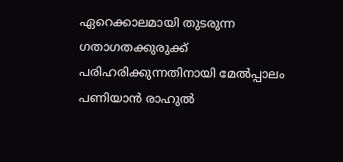ഏറെക്കാലമായി തുടരുന്ന ഗതാഗതക്കുരുക്ക് പരിഹരിക്കുന്നതിനായി മേൽപ്പാലം പണിയാൻ രാഹുൽ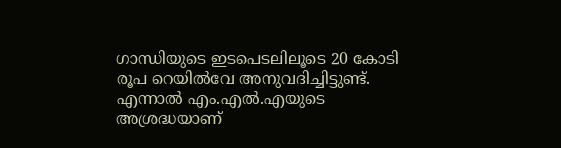ഗാന്ധിയുടെ ഇടപെടലിലൂടെ 20 കോടി രൂപ റെയിൽവേ അനുവദിച്ചിട്ടുണ്ട്.
എന്നാൽ എം.എൽ.എയുടെ അശ്രദ്ധയാണ്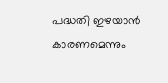പദ്ധതി ഇഴയാൻ കാരണമെന്നും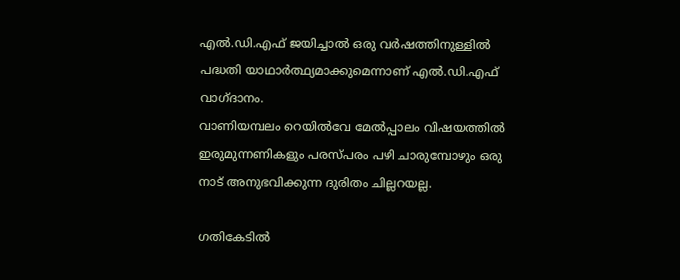എൽ.ഡി.എഫ് ജയിച്ചാൽ ഒരു വർഷത്തിനുള്ളിൽ പദ്ധതി യാഥാർത്ഥ്യമാക്കുമെന്നാണ് എൽ.ഡി.എഫ് വാഗ്ദാനം.
വാണിയമ്പലം റെയിൽവേ മേൽപ്പാലം വിഷയത്തിൽ ഇരുമുന്നണികളും പരസ്പരം പഴി ചാരുമ്പോഴും ഒരു നാട് അനുഭവിക്കുന്ന ദുരിതം ചില്ലറയല്ല.

ഗതികേടിൽ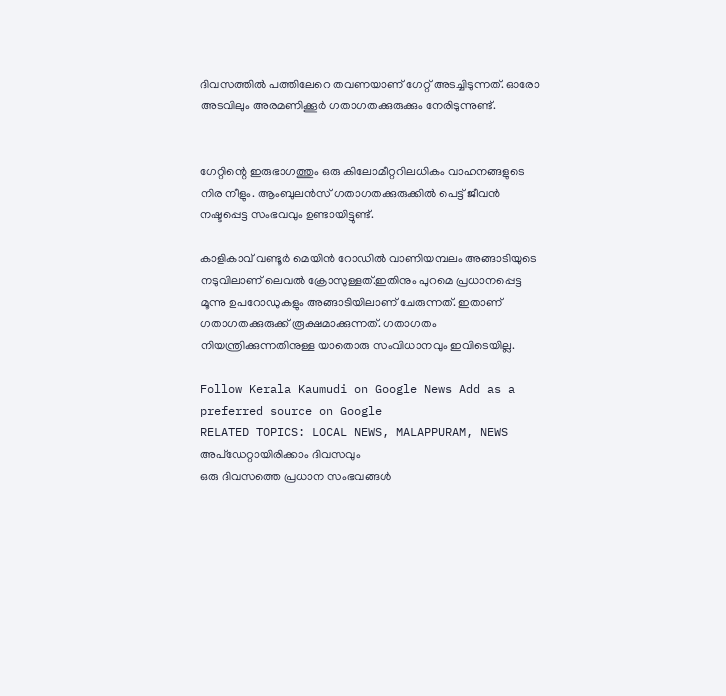ദിവസത്തിൽ പത്തിലേറെ തവണയാണ് ഗേറ്റ് അടച്ചിടുന്നത്. ഓരോ അടവിലും അരമണിക്കൂർ ഗതാഗതക്കുരുക്കും നേരിടുന്നുണ്ട്.


ഗേറ്റിന്റെ ഇരുഭാഗത്തും ഒരു കിലോമീറ്ററിലധികം വാഹനങ്ങളുടെ നിര നീളും. ആംബുലൻസ് ഗതാഗതക്കുരുക്കിൽ പെട്ട് ജീവൻ നഷ്ടപ്പെട്ട സംഭവവും ഉണ്ടായിട്ടുണ്ട്.

കാളികാവ് വണ്ടൂർ മെയിൻ റോഡിൽ വാണിയമ്പലം അങ്ങാടിയുടെ നടുവിലാണ് ലെവൽ ക്രോസുള്ളത്.ഇതിനും പുറമെ പ്രധാനപ്പെട്ട മൂന്നു ഉപറോഡുകളും അങ്ങാടിയിലാണ് ചേരുന്നത്. ഇതാണ് ഗതാഗതക്കുരുക്ക് രൂക്ഷമാക്കുന്നത്. ഗതാഗതം നിയന്ത്രിക്കുന്നതിനുള്ള യാതൊരു സംവിധാനവും ഇവിടെയില്ല.

Follow Kerala Kaumudi on Google News Add as a preferred source on Google
RELATED TOPICS: LOCAL NEWS, MALAPPURAM, NEWS
അപ്ഡേറ്റായിരിക്കാം ദിവസവും
ഒരു ദിവസത്തെ പ്രധാന സംഭവങ്ങൾ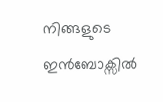നിങ്ങളുടെ ഇൻബോക്സിൽ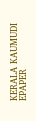KERALA KAUMUDI EPAPER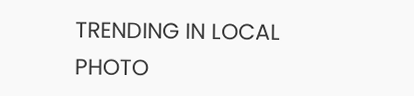TRENDING IN LOCAL
PHOTO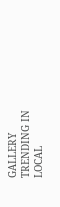GALLERY
TRENDING IN LOCAL